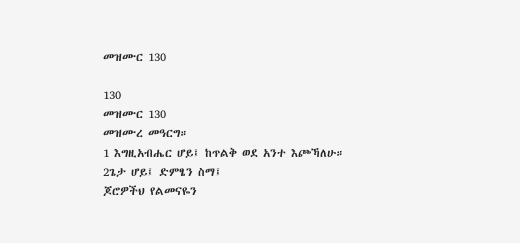መዝሙር 130

130
መዝሙር 130
መዝሙረ መዓርግ።
1 እግዚአብሔር ሆይ፤ ከጥልቅ ወደ አንተ እጮኻለሁ።
2ጌታ ሆይ፤ ድምፄን ስማ፤
ጆሮዎችህ የልመናዬን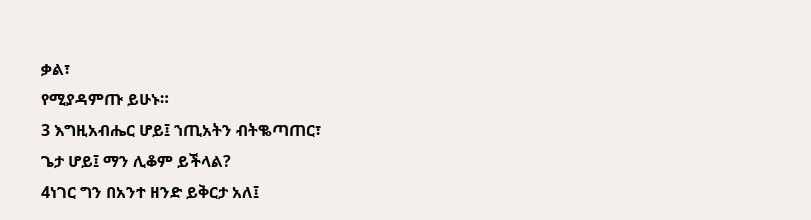ቃል፣
የሚያዳምጡ ይሁኑ።
3 እግዚአብሔር ሆይ፤ ኀጢአትን ብትቈጣጠር፣
ጌታ ሆይ፤ ማን ሊቆም ይችላል?
4ነገር ግን በአንተ ዘንድ ይቅርታ አለ፤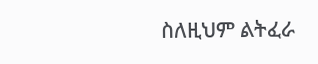ስለዚህም ልትፈራ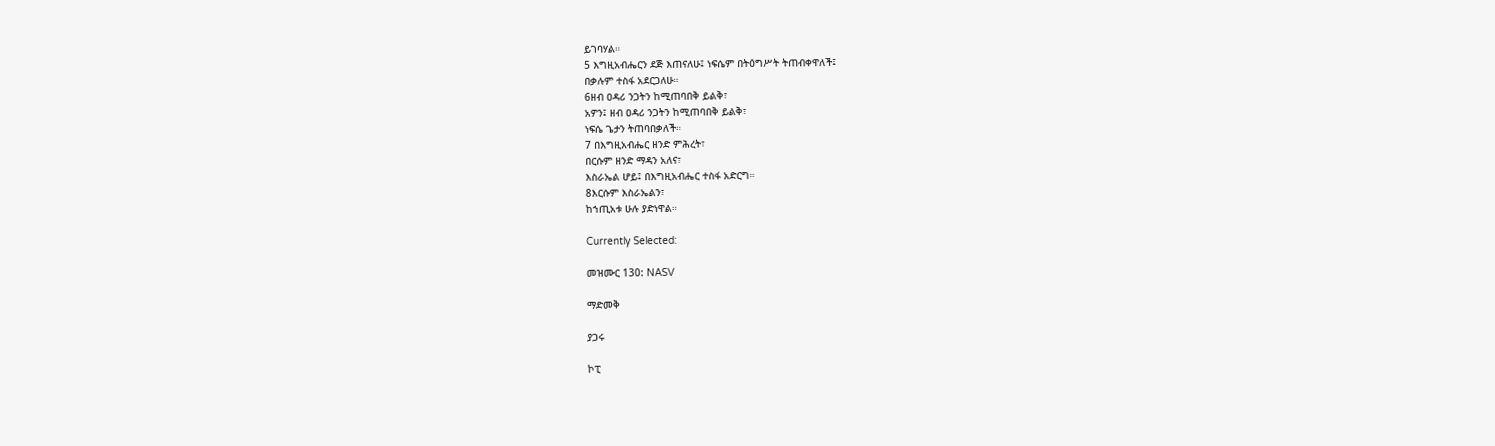ይገባሃል።
5 እግዚአብሔርን ደጅ እጠናለሁ፤ ነፍሴም በትዕግሥት ትጠብቀዋለች፤
በቃሉም ተስፋ አደርጋለሁ።
6ዘብ ዐዳሪ ንጋትን ከሚጠባበቅ ይልቅ፣
አዎን፤ ዘብ ዐዳሪ ንጋትን ከሚጠባበቅ ይልቅ፣
ነፍሴ ጌታን ትጠባበቃለች።
7 በእግዚአብሔር ዘንድ ምሕረት፣
በርሱም ዘንድ ማዳን አለና፣
እስራኤል ሆይ፤ በእግዚአብሔር ተስፋ አድርግ።
8እርሱም እስራኤልን፣
ከኀጢአቱ ሁሉ ያድነዋል።

Currently Selected:

መዝሙር 130: NASV

ማድመቅ

ያጋሩ

ኮፒ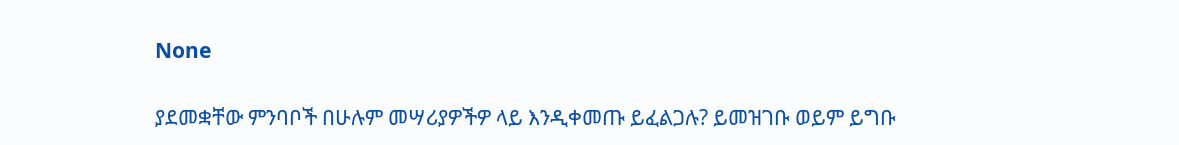None

ያደመቋቸው ምንባቦች በሁሉም መሣሪያዎችዎ ላይ እንዲቀመጡ ይፈልጋሉ? ይመዝገቡ ወይም ይግቡ